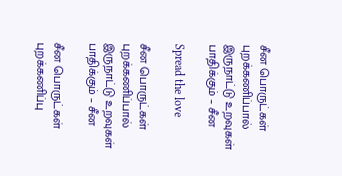சீன பொருட்கள் புறக்கணிப்பால் இருநாட்டு உறவுகள் பாதிக்கும் – சீன

Spread the love

சீன பொருட்கள் புறக்கணிப்பால் இருநாட்டு உறவுகள் பாதிக்கும் – சீன

சீன பொருட்கள் புறக்கணிப்பு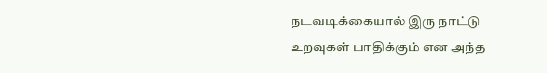நடவடிக்கையால் இரு நாட்டு உறவுகள் பாதிக்கும் என அந்த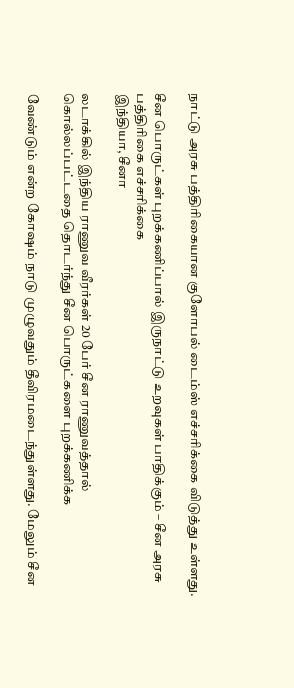நாட்டு அரசு பத்திரிகையான குளோபல் டைம்ஸ் எச்சரிக்கை விடுத்து உள்ளது.

சீன பொருட்கள் புறக்கணிப்பால் இருநாட்டு உறவுகள் பாதிக்கும் – சீன அரசு பத்திரிகை எச்சரிக்கை
இந்தியா, சீனா

லடாக்கில் இந்திய ராணுவ வீரர்கள் 20 பேர் சீன ராணுவத்தால் கொல்லப்பட்டதை தொடர்ந்து சீன பொருட்களை புறக்கணிக்க

வேண்டும் என்ற கோஷம் நாடு முழுவதும் தீவிரமடைந்துள்ளது. மேலும் சீன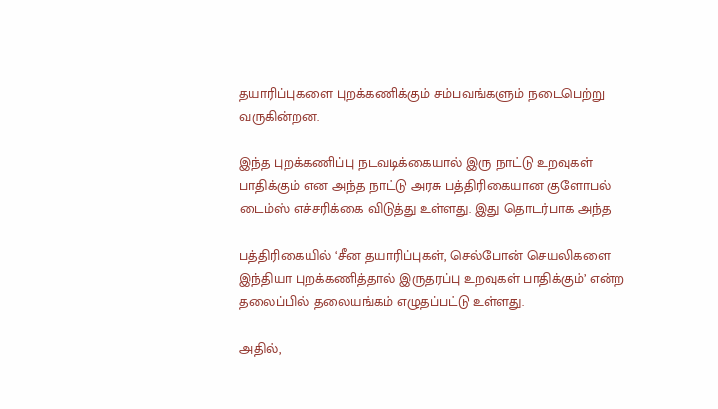தயாரிப்புகளை புறக்கணிக்கும் சம்பவங்களும் நடைபெற்று வருகின்றன.

இந்த புறக்கணிப்பு நடவடிக்கையால் இரு நாட்டு உறவுகள் பாதிக்கும் என அந்த நாட்டு அரசு பத்திரிகையான குளோபல் டைம்ஸ் எச்சரிக்கை விடுத்து உள்ளது. இது தொடர்பாக அந்த

பத்திரிகையில் ‘சீன தயாரிப்புகள், செல்போன் செயலிகளை இந்தியா புறக்கணித்தால் இருதரப்பு உறவுகள் பாதிக்கும்’ என்ற தலைப்பில் தலையங்கம் எழுதப்பட்டு உள்ளது.

அதில்,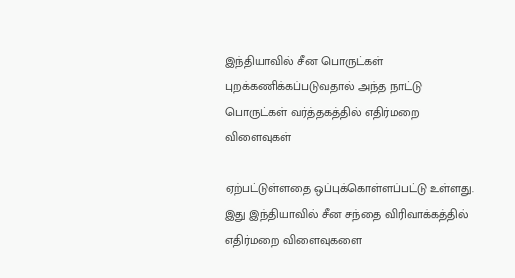இந்தியாவில் சீன பொருட்கள் புறக்கணிக்கப்படுவதால் அந்த நாட்டு பொருட்கள் வர்த்தகத்தில் எதிர்மறை விளைவுகள்

ஏற்பட்டுள்ளதை ஒப்புக்கொள்ளப்பட்டு உள்ளது. இது இந்தியாவில் சீன சந்தை விரிவாக்கத்தில் எதிர்மறை விளைவுகளை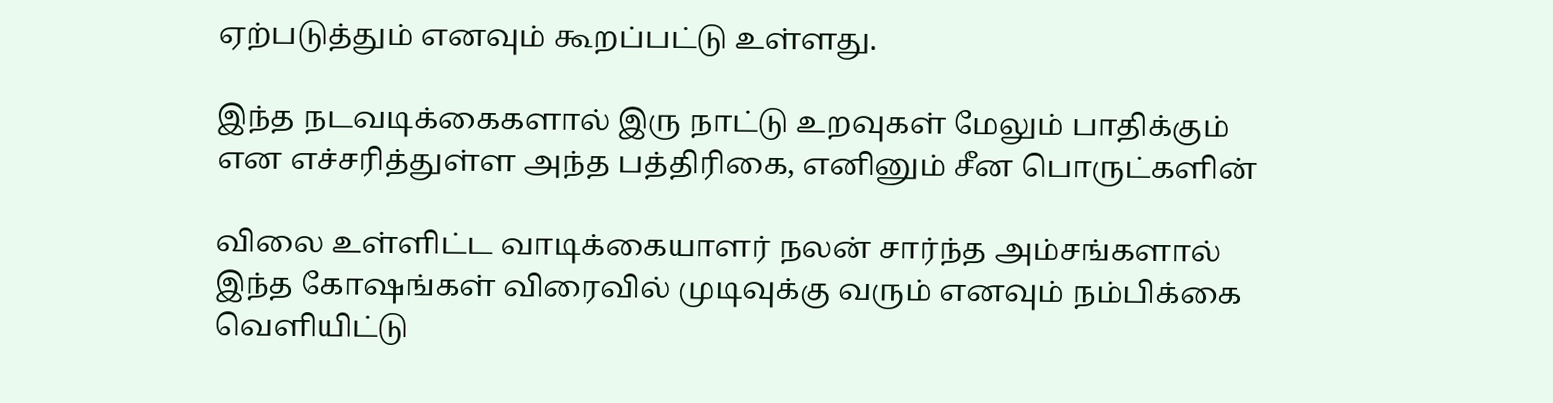ஏற்படுத்தும் எனவும் கூறப்பட்டு உள்ளது.

இந்த நடவடிக்கைகளால் இரு நாட்டு உறவுகள் மேலும் பாதிக்கும் என எச்சரித்துள்ள அந்த பத்திரிகை, எனினும் சீன பொருட்களின்

விலை உள்ளிட்ட வாடிக்கையாளர் நலன் சார்ந்த அம்சங்களால் இந்த கோஷங்கள் விரைவில் முடிவுக்கு வரும் எனவும் நம்பிக்கை வெளியிட்டு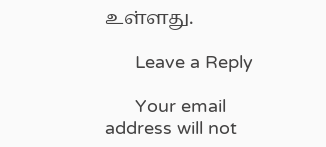உள்ளது.

      Leave a Reply

      Your email address will not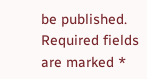be published. Required fields are marked *